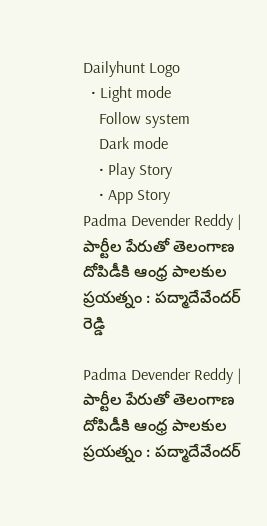Dailyhunt Logo
  • Light mode
    Follow system
    Dark mode
    • Play Story
    • App Story
Padma Devender Reddy | పార్టీల పేరుతో తెలంగాణ దోపిడీకి ఆంధ్ర పాలకుల ప్రయత్నం : పద్మాదేవేందర్ రెడ్డి

Padma Devender Reddy | పార్టీల పేరుతో తెలంగాణ దోపిడీకి ఆంధ్ర పాలకుల ప్రయత్నం : పద్మాదేవేందర్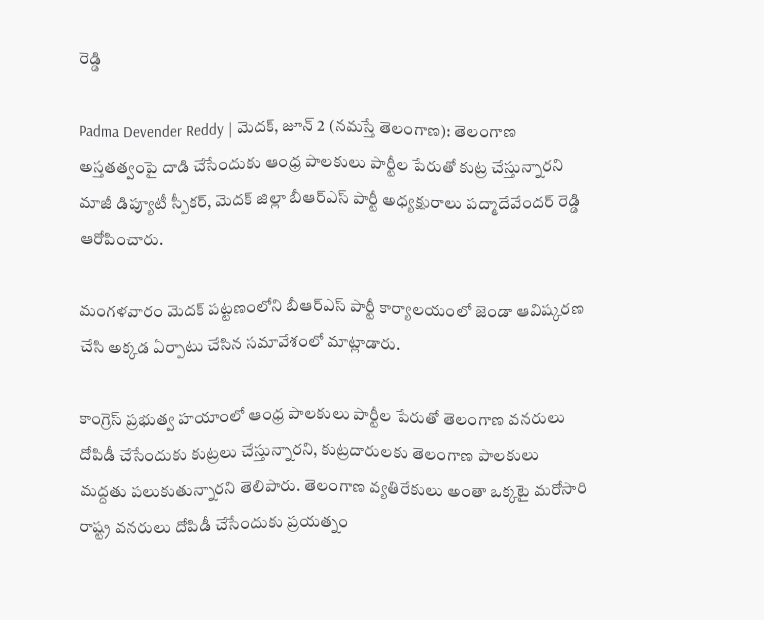రెడ్డి

Padma Devender Reddy | మెదక్, జూన్ 2 (నమస్తే తెలంగాణ): తెలంగాణ అస్తతత్వంపై దాడి చేసేందుకు ఆంధ్ర పాలకులు పార్టీల పేరుతో కుట్ర చేస్తున్నారని మాజీ డిప్యూటీ స్పీకర్, మెదక్ జిల్లా బీఆర్ఎస్ పార్టీ అధ్యక్షురాలు పద్మాదేవేందర్ రెడ్డి ఆరోపించారు.

మంగళవారం మెదక్ పట్టణంలోని బీఆర్ఎస్ పార్టీ కార్యాలయంలో జెండా ఆవిష్కరణ చేసి అక్కడ ఏర్పాటు చేసిన సమావేశంలో మాట్లాడారు.

కాంగ్రెస్ ప్రభుత్వ హయాంలో ఆంధ్ర పాలకులు పార్టీల పేరుతో తెలంగాణ వనరులు దోపిడీ చేసేందుకు కుట్రలు చేస్తున్నారని, కుట్రదారులకు తెలంగాణ పాలకులు మద్దతు పలుకుతున్నారని తెలిపారు. తెలంగాణ వ్యతిరేకులు అంతా ఒక్కటై మరోసారి రాష్ట్ర వనరులు దోపిడీ చేసేందుకు ప్రయత్నం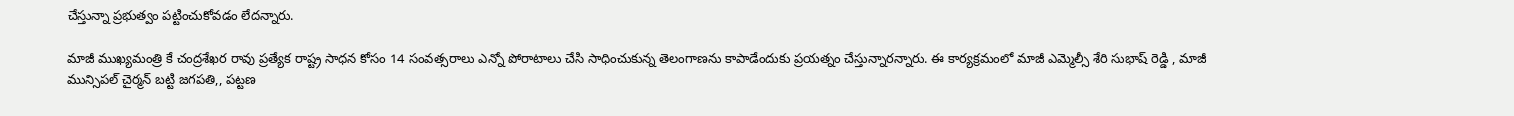చేస్తున్నా ప్రభుత్వం పట్టించుకోవడం లేదన్నారు.

మాజీ ముఖ్యమంత్రి కే చంద్రశేఖర రావు ప్రత్యేక రాష్ట్ర సాధన కోసం 14 సంవత్సరాలు ఎన్నో పోరాటాలు చేసి సాధించుకున్న తెలంగాణను కాపాడేందుకు ప్రయత్నం చేస్తున్నారన్నారు. ఈ కార్యక్రమంలో మాజీ ఎమ్మెల్సీ శేరి సుభాష్ రెడ్డి , మాజీ మున్సిపల్ చైర్మన్ బట్టి జగపతి,, పట్టణ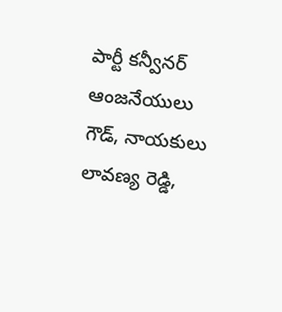పార్టీ కన్వీనర్ ఆంజనేయులు గౌడ్, నాయకులు లావణ్య రెడ్డి,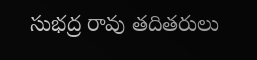సుభద్ర రావు తదితరులు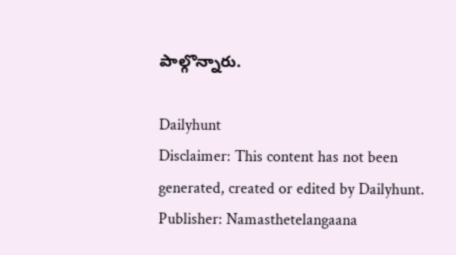పాల్గొన్నారు.

Dailyhunt
Disclaimer: This content has not been generated, created or edited by Dailyhunt. Publisher: Namasthetelangaana